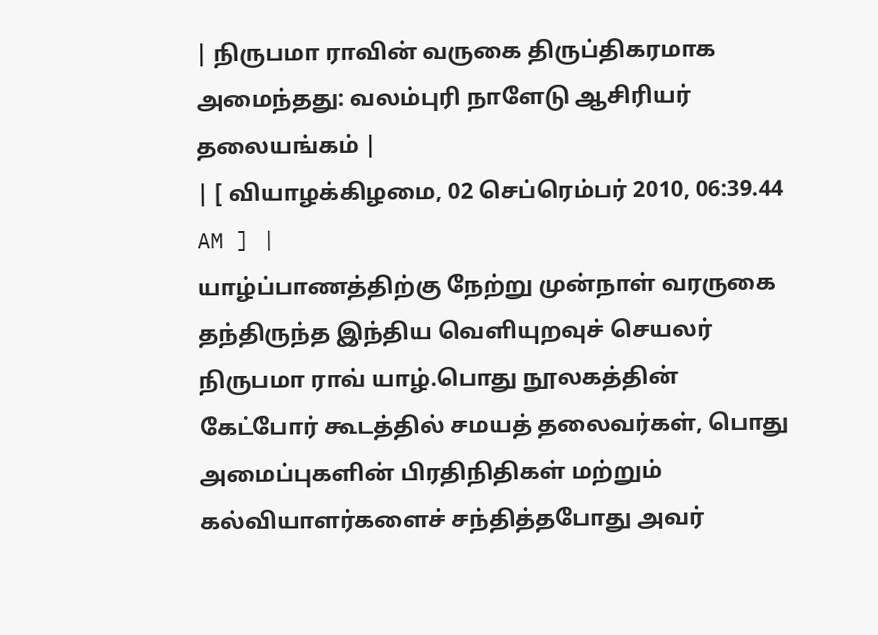| நிருபமா ராவின் வருகை திருப்திகரமாக அமைந்தது: வலம்புரி நாளேடு ஆசிரியர் தலையங்கம் |
| [ வியாழக்கிழமை, 02 செப்ரெம்பர் 2010, 06:39.44 AM ] |
யாழ்ப்பாணத்திற்கு நேற்று முன்நாள் வரருகை தந்திருந்த இந்திய வெளியுறவுச் செயலர் நிருபமா ராவ் யாழ்.பொது நூலகத்தின் கேட்போர் கூடத்தில் சமயத் தலைவர்கள், பொது அமைப்புகளின் பிரதிநிதிகள் மற்றும் கல்வியாளர்களைச் சந்தித்தபோது அவர்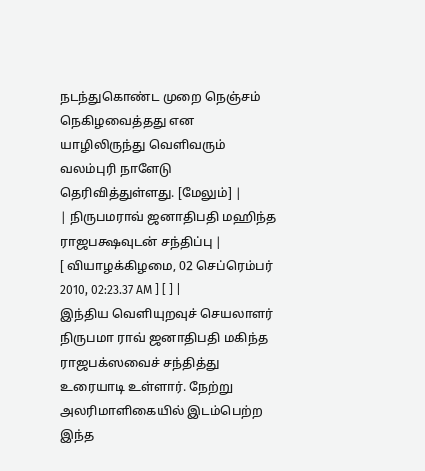நடந்துகொண்ட முறை நெஞ்சம் நெகிழவைத்தது என யாழிலிருந்து வெளிவரும் வலம்புரி நாளேடு தெரிவித்துள்ளது. [மேலும்] |
| நிருபமராவ் ஜனாதிபதி மஹிந்த ராஜபக்ஷவுடன் சந்திப்பு |
[ வியாழக்கிழமை, 02 செப்ரெம்பர் 2010, 02:23.37 AM ] [ ] |
இந்திய வெளியுறவுச் செயலாளர் நிருபமா ராவ் ஜனாதிபதி மகிந்த ராஜபக்ஸவைச் சந்தித்து உரையாடி உள்ளார். நேற்று அலரிமாளிகையில் இடம்பெற்ற இந்த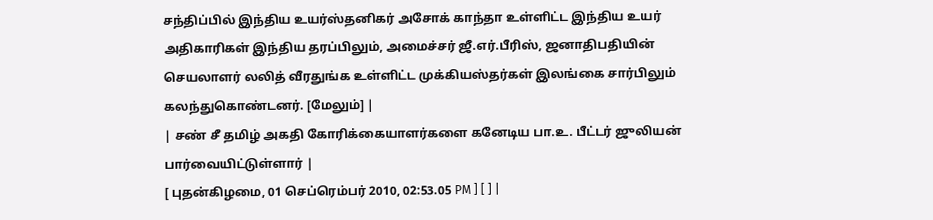சந்திப்பில் இந்திய உயர்ஸ்தனிகர் அசோக் காந்தா உள்ளிட்ட இந்திய உயர் அதிகாரிகள் இந்திய தரப்பிலும், அமைச்சர் ஜீ.எர்.பீரிஸ், ஜனாதிபதியின் செயலாளர் லலித் வீரதுங்க உள்ளிட்ட முக்கியஸ்தர்கள் இலங்கை சார்பிலும் கலந்துகொண்டனர். [மேலும்] |
| சண் சீ தமிழ் அகதி கோரிக்கையாளர்களை கனேடிய பா.உ. பீட்டர் ஜுலியன் பார்வையிட்டுள்ளார் |
[ புதன்கிழமை, 01 செப்ரெம்பர் 2010, 02:53.05 PM ] [ ] |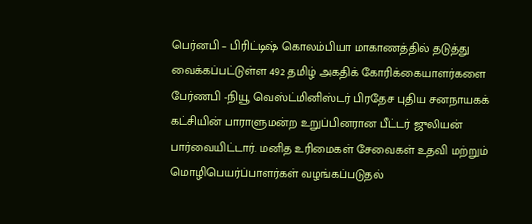பெர்னபி – பிரிட்டிஷ் கொலம்பியா மாகாணத்தில் தடுத்து வைக்கப்பட்டுள்ள 492 தமிழ் அகதிக் கோரிக்கையாளர்களை பேர்ணபி -நியூ வெஸ்ட்மினிஸ்டர் பிரதேச புதிய சனநாயகக் கட்சியின் பாராளுமன்ற உறுப்பினரான பீட்டர் ஜுலியன் பார்வையிட்டார். மனித உரிமைகள் சேவைகள் உதவி மற்றும் மொழிபெயர்ப்பாளர்கள் வழங்கப்படுதல்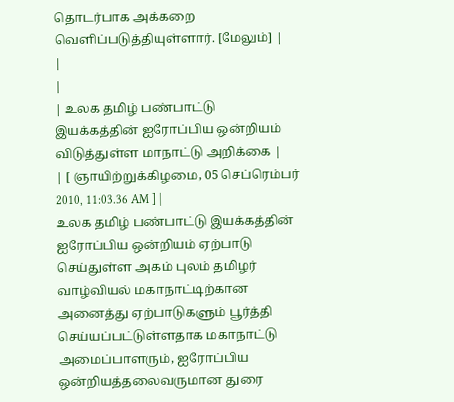தொடர்பாக அக்கறை வெளிப்படுத்தியுள்ளார். [மேலும்] |
|
|
| உலக தமிழ் பண்பாட்டு இயக்கத்தின் ஐரோப்பிய ஒன்றியம் விடுத்துள்ள மாநாட்டு அறிக்கை |
| [ ஞாயிற்றுக்கிழமை, 05 செப்ரெம்பர் 2010, 11:03.36 AM ] |
உலக தமிழ் பண்பாட்டு இயக்கத்தின் ஐரோப்பிய ஒன்றியம் ஏற்பாடு செய்துள்ள அகம் புலம் தமிழர் வாழ்வியல் மகாநாட்டிற்கான அனைத்து ஏற்பாடுகளும் பூர்த்தி செய்யப்பட்டுள்ளதாக மகாநாட்டு அமைப்பாளரும், ஐரோப்பிய ஒன்றியத்தலைவருமான துரை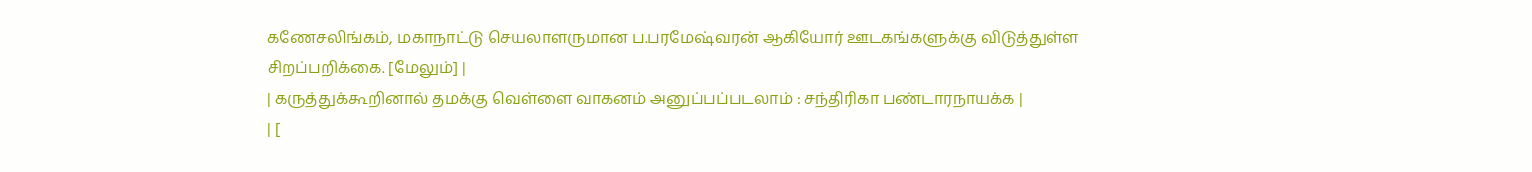கணேசலிங்கம், மகாநாட்டு செயலாளருமான ப.பரமேஷ்வரன் ஆகியோர் ஊடகங்களுக்கு விடுத்துள்ள சிறப்பறிக்கை. [மேலும்] |
| கருத்துக்கூறினால் தமக்கு வெள்ளை வாகனம் அனுப்பப்படலாம் : சந்திரிகா பண்டாரநாயக்க |
| [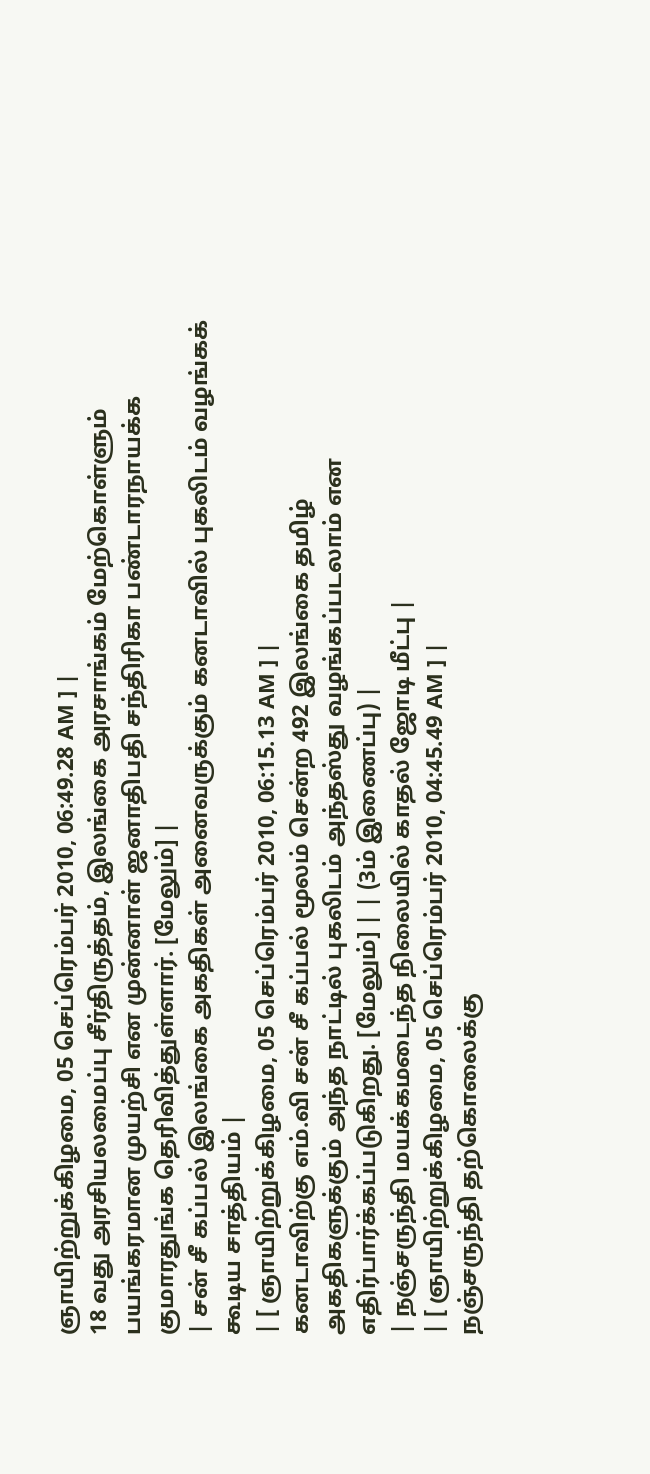ஞாயிற்றுக்கிழமை, 05 செப்ரெம்பர் 2010, 06:49.28 AM ] |
18 வது அரசியலமைப்பு சீர்திருத்தம், இலங்கை அரசாங்கம் மேற்கொள்ளும் பயங்கரமான முயற்சி என முன்னாள் ஜனாதிபதி சந்திரிகா பண்டாரநாயக்க குமாரதுங்க தெரிவித்துள்ளார். [மேலும்] |
| சன் சீ கப்பல் இலங்கை அகதிகள் அனைவருக்கும் கனடாவில் புகலிடம் வழங்கக் கூடிய சாத்தியம் |
| [ ஞாயிற்றுக்கிழமை, 05 செப்ரெம்பர் 2010, 06:15.13 AM ] |
கனடாவிற்கு எம்.வி சன் சீ கப்பல் மூலம் சென்ற 492 இலங்கை தமிழ் அகதிகளுக்கும் அந்த நாட்டில் புகலிடம் அந்தஸ்து வழங்கப்படலாம் என எதிர்பார்க்கப்படுகிறது. [மேலும்] | | (3ம் இணைப்பு) |
| நஞ்சருந்தி மயக்கமடைந்த நிலையில் காதல் ஜோடி மீட்பு |
| [ ஞாயிற்றுக்கிழமை, 05 செப்ரெம்பர் 2010, 04:45.49 AM ] |
நஞ்சருந்தி தற்கொலைக்கு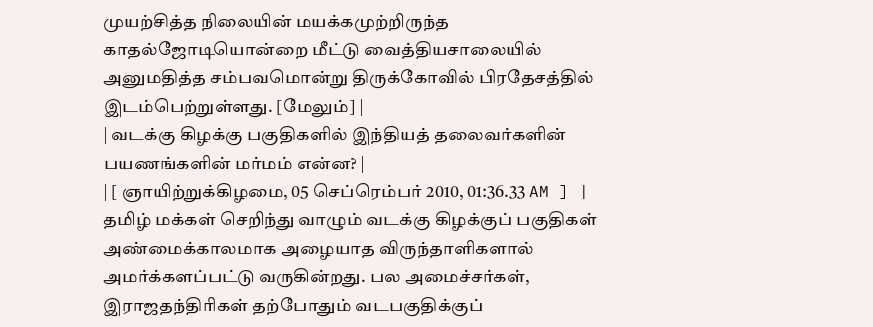முயற்சித்த நிலையின் மயக்கமுற்றிருந்த காதல்ஜோடியொன்றை மீட்டு வைத்தியசாலையில் அனுமதித்த சம்பவமொன்று திருக்கோவில் பிரதேசத்தில் இடம்பெற்றுள்ளது. [மேலும்] |
| வடக்கு கிழக்கு பகுதிகளில் இந்தியத் தலைவர்களின் பயணங்களின் மர்மம் என்ன? |
| [ ஞாயிற்றுக்கிழமை, 05 செப்ரெம்பர் 2010, 01:36.33 AM ] |
தமிழ் மக்கள் செறிந்து வாழும் வடக்கு கிழக்குப் பகுதிகள் அண்மைக்காலமாக அழையாத விருந்தாளிகளால் அமர்க்களப்பட்டு வருகின்றது. பல அமைச்சர்கள், இராஜதந்திரிகள் தற்போதும் வடபகுதிக்குப்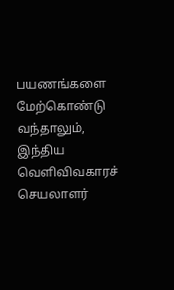பயணங்களை மேற்கொண்டு வந்தாலும், இந்திய வெளிவிவகாரச் செயலாளர்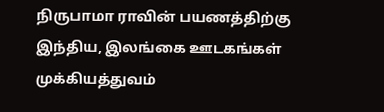நிருபாமா ராவின் பயணத்திற்கு இந்திய, இலங்கை ஊடகங்கள் முக்கியத்துவம்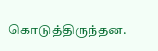கொடுத்திருந்தன.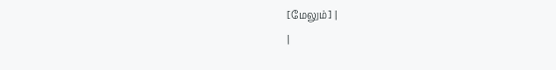[மேலும்] |
|